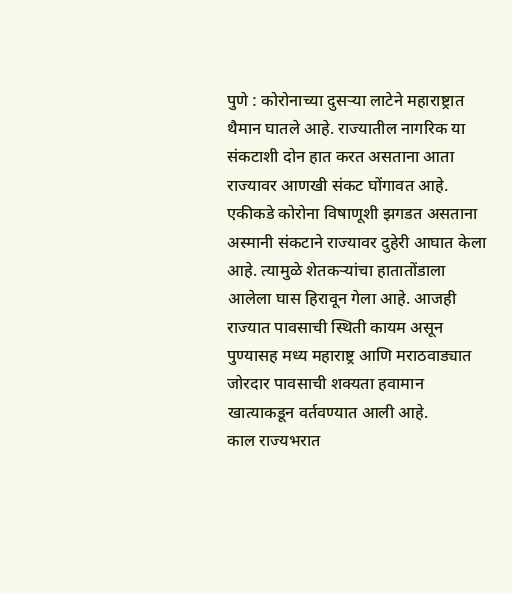पुणे : कोरोनाच्या दुसऱ्या लाटेने महाराष्ट्रात थैमान घातले आहे. राज्यातील नागरिक या संकटाशी दोन हात करत असताना आता राज्यावर आणखी संकट घोंगावत आहे. एकीकडे कोरोना विषाणूशी झगडत असताना अस्मानी संकटाने राज्यावर दुहेरी आघात केला आहे. त्यामुळे शेतकऱ्यांचा हातातोंडाला आलेला घास हिरावून गेला आहे. आजही राज्यात पावसाची स्थिती कायम असून पुण्यासह मध्य महाराष्ट्र आणि मराठवाड्यात जोरदार पावसाची शक्यता हवामान खात्याकडून वर्तवण्यात आली आहे.
काल राज्यभरात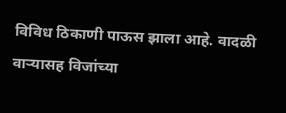विविध ठिकाणी पाऊस झाला आहे. वादळी वाऱ्यासह विजांच्या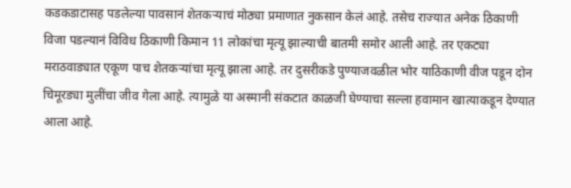कडकडाटासह पडलेल्या पावसानं शेतकऱ्याचं मोठ्या प्रमाणात नुकसान केलं आहे. तसेच राज्यात अनेक ठिकाणी विजा पडल्यानं विविध ठिकाणी किमान 11 लोकांचा मृत्यू झाल्याची बातमी समोर आली आहे. तर एकट्या मराठवाड्यात एकूण पाच शेतकऱ्यांचा मृत्यू झाला आहे. तर दुसरीकडे पुण्याजवळील भोर याठिकाणी वीज पडून दोन चिमूरड्या मुलींचा जीव गेला आहे. त्यामुळे या अस्मानी संकटात काळजी घेण्याचा सल्ला हवामान खात्याकडून देण्यात आला आहे.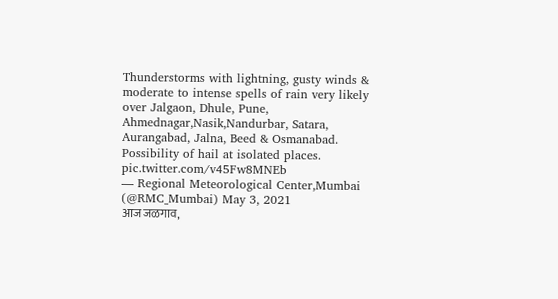Thunderstorms with lightning, gusty winds & moderate to intense spells of rain very likely over Jalgaon, Dhule, Pune, Ahmednagar,Nasik,Nandurbar, Satara, Aurangabad, Jalna, Beed & Osmanabad. Possibility of hail at isolated places. pic.twitter.com/v45Fw8MNEb
— Regional Meteorological Center,Mumbai (@RMC_Mumbai) May 3, 2021
आज जळगाव,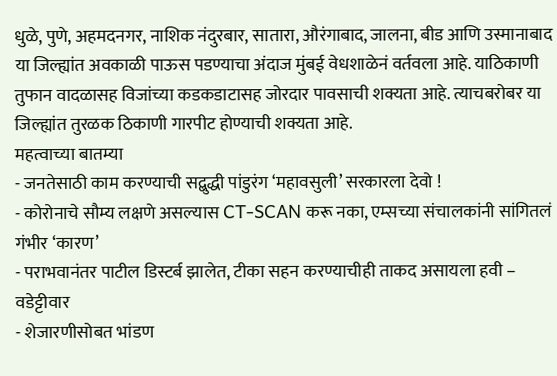धुळे, पुणे, अहमदनगर, नाशिक नंदुरबार, सातारा, औरंगाबाद, जालना, बीड आणि उस्मानाबाद या जिल्ह्यांत अवकाळी पाऊस पडण्याचा अंदाज मुंबई वेधशाळेनं वर्तवला आहे. याठिकाणी तुफान वादळासह विजांच्या कडकडाटासह जोरदार पावसाची शक्यता आहे. त्याचबरोबर या जिल्ह्यांत तुरळक ठिकाणी गारपीट होण्याची शक्यता आहे.
महत्वाच्या बातम्या
- जनतेसाठी काम करण्याची सद्बुद्धी पांडुरंग ‘महावसुली’ सरकारला देवो !
- कोरोनाचे सौम्य लक्षणे असल्यास CT-SCAN करू नका, एम्सच्या संचालकांनी सांगितलं गंभीर ‘कारण’
- पराभवानंतर पाटील डिस्टर्ब झालेत, टीका सहन करण्याचीही ताकद असायला हवी – वडेट्टीवार
- शेजारणीसोबत भांडण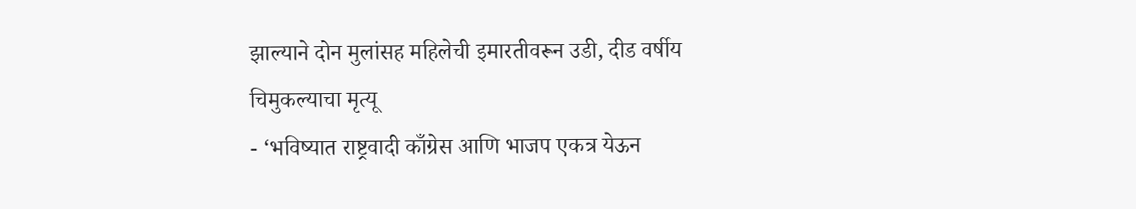झाल्याने दोन मुलांसह महिलेची इमारतीवरून उडी, दीड वर्षीय चिमुकल्याचा मृत्यू
- ‘भविष्यात राष्ट्रवादी काँग्रेस आणि भाजप एकत्र येऊन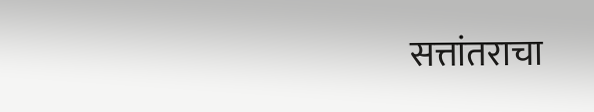सत्तांतराचा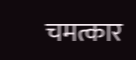चमत्कार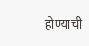होण्याची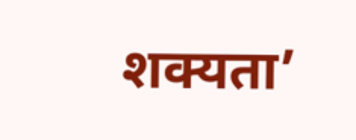शक्यता’